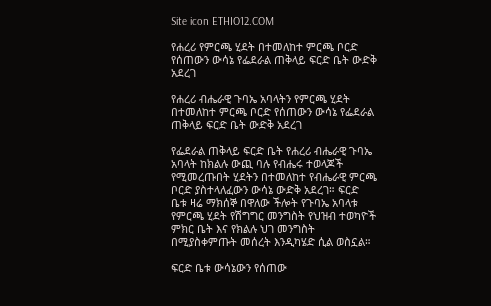Site icon ETHIO12.COM

የሐረሪ የምርጫ ሂደት በተመለከተ ምርጫ ቦርድ የሰጠውን ውሳኔ የፌደራል ጠቅላይ ፍርድ ቤት ውድቅ አደረገ

የሐረሪ ብሔራዊ ጉባኤ አባላትን የምርጫ ሂደት በተመለከተ ምርጫ ቦርድ የሰጠውን ውሳኔ የፌደራል ጠቅላይ ፍርድ ቤት ውድቅ አደረገ

የፌደራል ጠቅላይ ፍርድ ቤት የሐረሪ ብሔራዊ ጉባኤ አባላት ከክልሉ ውጪ ባሉ የብሔሩ ተወላጆች የሚመረጡበት ሂደትን በተመለከተ የብሔራዊ ምርጫ ቦርድ ያስተላለፈውን ውሳኔ ውድቅ አደረገ። ፍርድ ቤቱ ዛሬ ማክሰኞ በዋለው ችሎት የጉባኤ አባላቱ የምርጫ ሂደት የሽግግር መንግስት የህዝብ ተወካዮች ምክር ቤት እና የክልሉ ህገ መንግስት በሚያስቀምጡት መሰረት እንዲካሄድ ሲል ወስኗል።

ፍርድ ቤቱ ውሳኔውን የሰጠው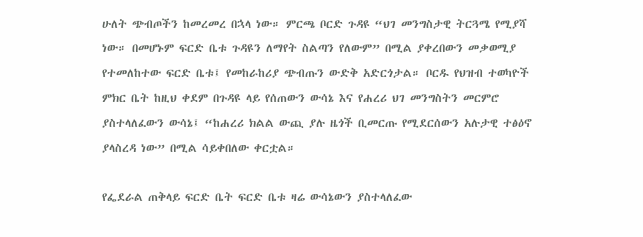ሁለት ጭብጦችን ከመረመረ በኋላ ነው። ምርጫ ቦርድ ጉዳዩ “ህገ መንግስታዊ ትርጓሜ የሚያሻ ነው። በመሆኑም ፍርድ ቤቱ ጉዳዩን ለማየት ስልጣን የለውም” በሚል ያቀረበውን መቃወሚያ የተመለከተው ፍርድ ቤቱ፤ የመከራከሪያ ጭብጡን ውድቅ አድርጎታል። ቦርዱ የህዝብ ተወካዮች ምክር ቤት ከዚህ ቀደም በጉዳዩ ላይ የሰጠውን ውሳኔ እና የሐረሪ ህገ መንግስትን መርምሮ ያስተላለፈውን ውሳኔ፤ “ከሐረሪ ክልል ውጪ ያሉ ዜጎች ቢመርጡ የሚደርሰውን አሉታዊ ተፅዕኖ ያላስረዳ ነው” በሚል ሳይቀበለው ቀርቷል።

የፌደራል ጠቅላይ ፍርድ ቤት ፍርድ ቤቱ ዛሬ ውሳኔውን ያስተላለፈው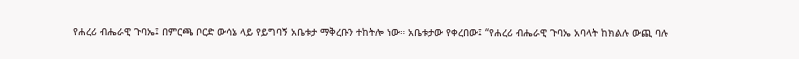የሐረሪ ብሔራዊ ጉባኤ፤ በምርጫ ቦርድ ውሳኔ ላይ የይግባኝ አቤቱታ ማቅረቡን ተከትሎ ነው። አቤቱታው የቀረበው፤ “የሐረሪ ብሔራዊ ጉባኤ አባላት ከክልሉ ውጪ ባሉ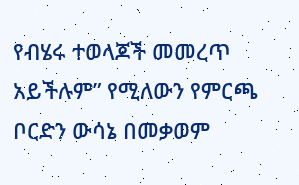የብሄሩ ተወላጆች መመረጥ አይችሉም” የሚለውን የምርጫ ቦርድን ውሳኔ በመቃወም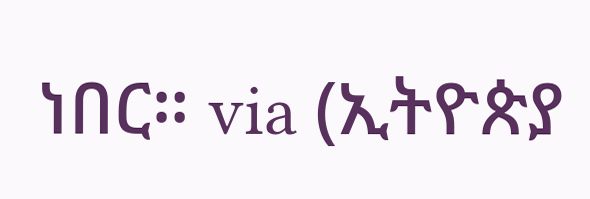ነበር። via (ኢትዮጵያ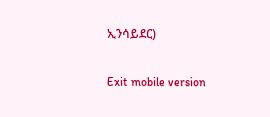ኢንሳይደር)

Exit mobile version